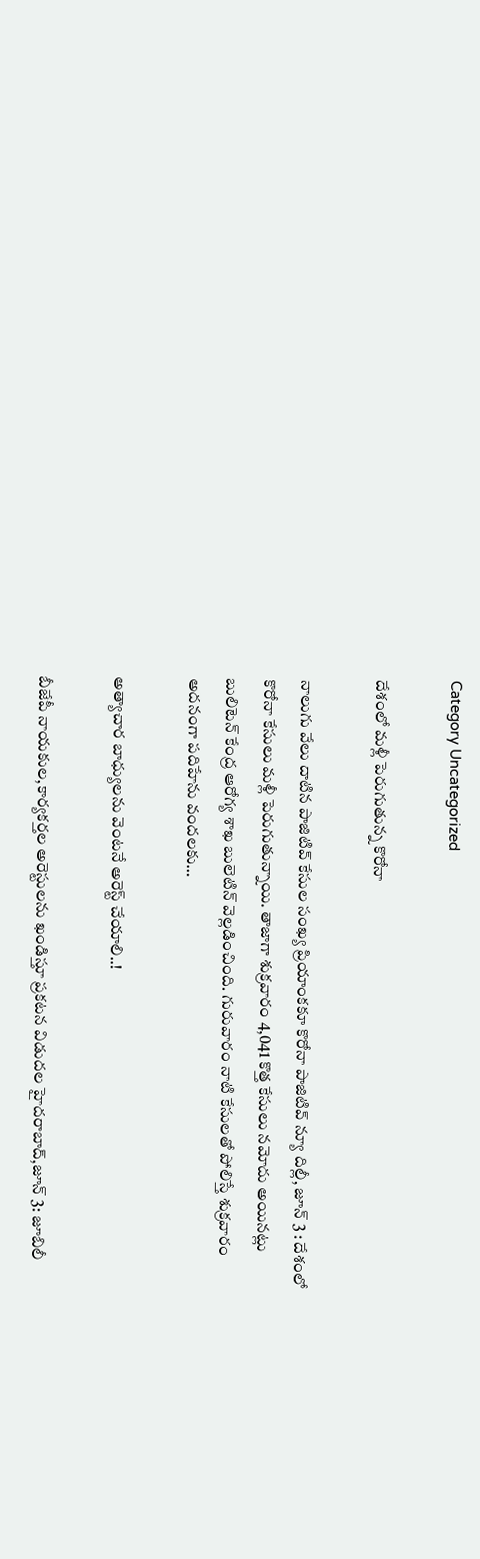Category Uncategorized

దేశంలో మళ్లీ పెరుగుతున్న కొరోనా

నాలుగు వేలు దాటిన పాజిటివ్‌ ‌కేసుల సంఖ్య ప్రియాంకకూ కొరోనా పాజిటివ్‌ న్యూ దిల్లీ, జూన్‌ 3 : దేశంలో కొరోనా కేసులు మళ్లీ పెరుగుతున్నాయి. తాజాగా శుక్రవారం 4,041 కొత్త కేసులు నమోదు అయినట్లు బులిటెన్‌ ‌కేంద్ర ఆరోగ్య శాఖ బులెటిన్‌ ‌వెల్లడించింది. గురువారం నాటి కేసులతో పోలిస్తే శుక్రవారం అదనంగా పదిహేను వందలకు…

అత్యాచార బాధ్యులను వెంటనే అరెస్ట్ ‌చేయాలి..!

బీజేపీ నాయకుల,కార్యకర్తల అరెస్టులను ఖండిస్తూ ప్రకటన విడుదల హైదరాబాద్‌,జూన్‌ 3: జూబిలీ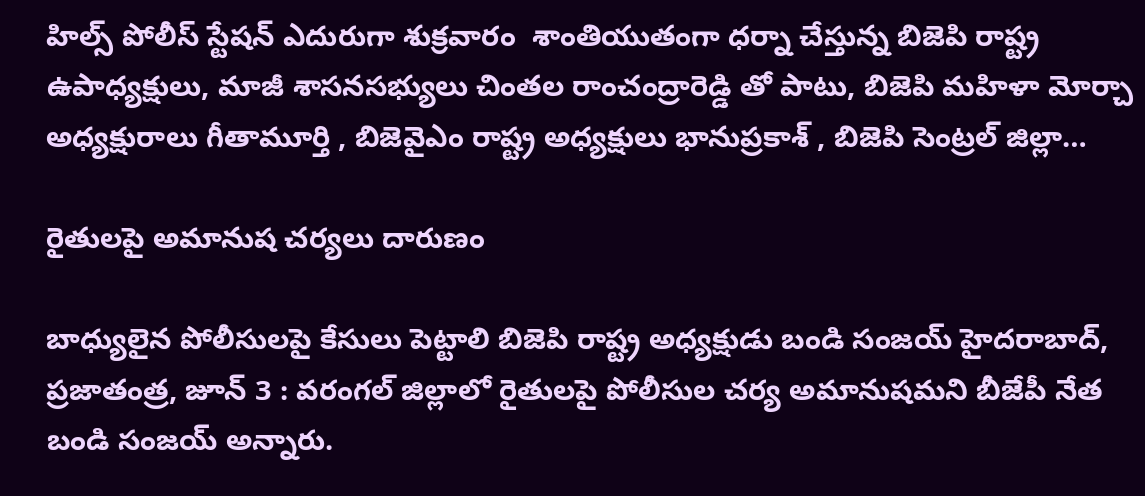హిల్స్ ‌పోలీస్‌ ‌స్టేషన్‌ ఎదురుగా శుక్రవారం  శాంతియుతంగా ధర్నా చేస్తున్న బిజెపి రాష్ట్ర ఉపాధ్యక్షులు, మాజీ శాసనసభ్యులు చింతల రాంచంద్రారెడ్డి తో పాటు, బిజెపి మహిళా మోర్చా అధ్యక్షురాలు గీతామూర్తి , బిజెవైఎం రాష్ట్ర అధ్యక్షులు భానుప్రకాశ్‌ , బిజెపి సెంట్రల్‌ ‌జిల్లా…

రైతులపై అమానుష చర్యలు దారుణం

బాధ్యులైన పోలీసులపై కేసులు పెట్టాలి బిజెపి రాష్ట్ర అధ్యక్షుడు బండి సంజయ్‌ ‌హైదరాబాద్‌, ప్రజాతంత్ర, జూన్‌ 3 : వరంగల్‌ ‌జిల్లాలో రైతులపై పోలీసుల చర్య అమానుషమని బీజేపీ నేత బండి సంజయ్‌ అన్నారు.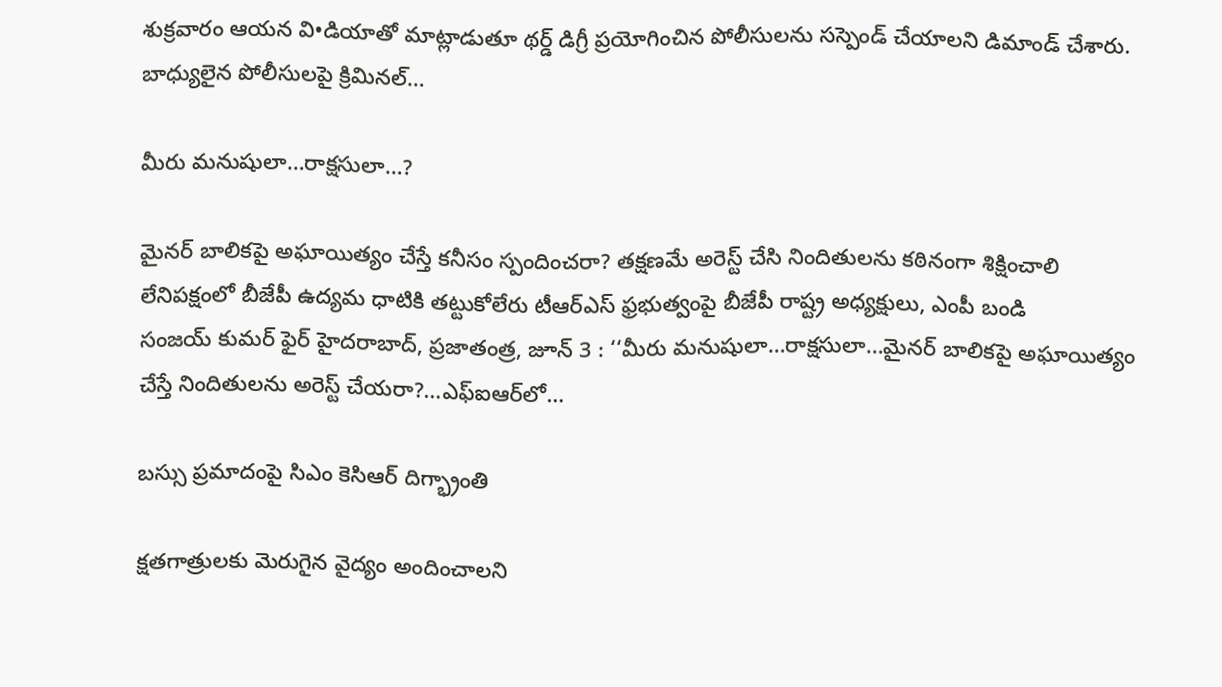శుక్రవారం ఆయన వి•డియాతో మాట్లాడుతూ థర్డ్ ‌డిగ్రీ ప్రయోగించిన పోలీసులను సస్పెండ్‌ ‌చేయాలని డిమాండ్‌ ‌చేశారు. బాధ్యులైన పోలీసులపై క్రిమినల్‌…

మీరు మనుషులా…రాక్షసులా…?

మైనర్‌ ‌బాలికపై అఘాయిత్యం చేస్తే కనీసం స్పందించరా? తక్షణమే అరెస్ట్ ‌చేసి నిందితులను కఠినంగా శిక్షించాలి లేనిపక్షంలో బీజేపీ ఉద్యమ ధాటికి తట్టుకోలేరు టీఆర్‌ఎస్‌ ‌ఫ్రభుత్వంపై బీజేపీ రాష్ట్ర అధ్యక్షులు, ఎంపీ బండి సంజయ్‌ ‌కుమర్‌ ‌ఫైర్‌ ‌హైదరాబాద్‌, ప్రజాతంత్ర, జూన్‌ 3 : ‘‘మీరు మనుషులా…రాక్షసులా…మైనర్‌ ‌బాలికపై అఘాయిత్యం చేస్తే నిందితులను అరెస్ట్ ‌చేయరా?…ఎఫ్‌ఐఆర్‌లో…

బస్సు ప్రమాదంపై సిఎం కెసిఆర్‌ ‌దిగ్భ్రాంతి

క్షతగాత్రులకు మెరుగైన వైద్యం అందించాలని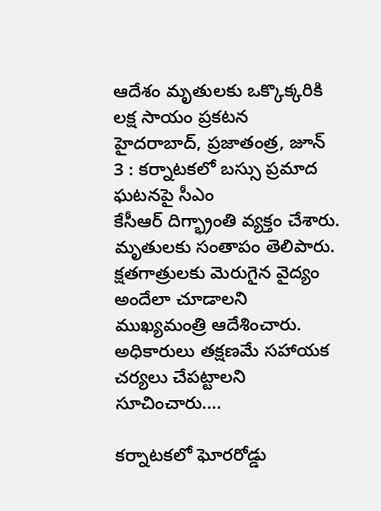ఆదేశం మృతులకు ఒక్కొక్కరికి లక్ష సాయం ప్రకటన హైదరాబాద్‌, ప్రజాతంత్ర, జూన్‌ 3 : కర్నాటకలో బస్సు ప్రమాద ఘటనపై సీఎం కేసీఆర్‌ ‌దిగ్భ్రాంతి వ్యక్తం చేశారు. మృతులకు సంతాపం తెలిపారు. క్షతగాత్రులకు మెరుగైన వైద్యం అందేలా చూడాలని ముఖ్యమంత్రి ఆదేశించారు. అధికారులు తక్షణమే సహాయక చర్యలు చేపట్టాలని సూచించారు.…

కర్నాటకలో ఘోరరోడ్డు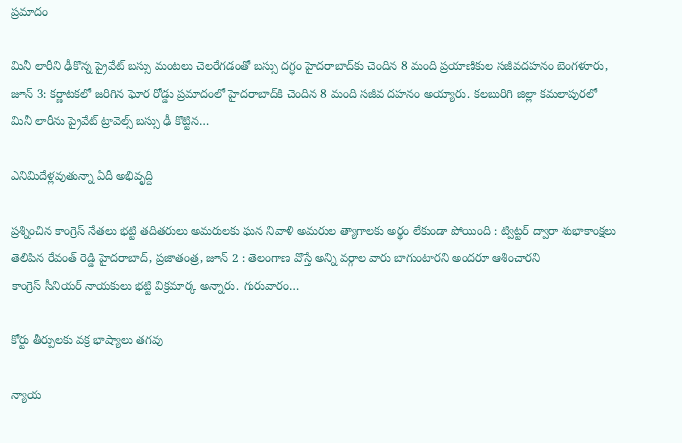ప్రమాదం

మినీ లారీని ఢీకొన్న ప్రైవేట్‌ ‌బస్సు మంటలు చెలరేగడంతో బస్సు దగ్ధం హైదరాబాద్‌కు చెందిన 8 మంది ప్రయాణికుల సజీవదహనం బెంగళూరు, జూన్‌ 3: కర్ణాటకలో జరిగిన ఘోర రోడ్డు ప్రమాదంలో హైదరాబాద్‌కి చెందిన 8 మంది సజీవ దహనం అయ్యారు. కలబురిగి జిల్లా కమలాపురలో మినీ లారీను ప్రైవేట్‌ ‌ట్రావెల్స్ ‌బస్సు ఢీ కొట్టిన…

ఎనిమిదేళ్లవుతున్నా ఏదీ అభివృద్ది

ప్రశ్నించిన కాంగ్రెస్‌ ‌నేతలు భట్టి తదితరులు అమరులకు ఘన నివాళి అమరుల త్యాగాలకు అర్థం లేకుండా పోయింది : ట్విట్టర్‌ ‌ద్వారా శుభాకాంక్షలు తెలిపిన రేవంత్‌ ‌రెడ్డి హైదరాబాద్‌, ప్రజాతంత్ర, జూన్‌ 2 : తెలంగాణ వొస్తే అన్ని వర్గాల వారు బాగుంటారని అందరూ ఆశించారని కాంగ్రెస్‌ ‌సీనియర్‌ ‌నాయకులు భట్టి విక్రమార్క అన్నారు. గురువారం…

కోర్టు తీర్పులకు వక్ర భాష్యాలు తగవు

న్యాయ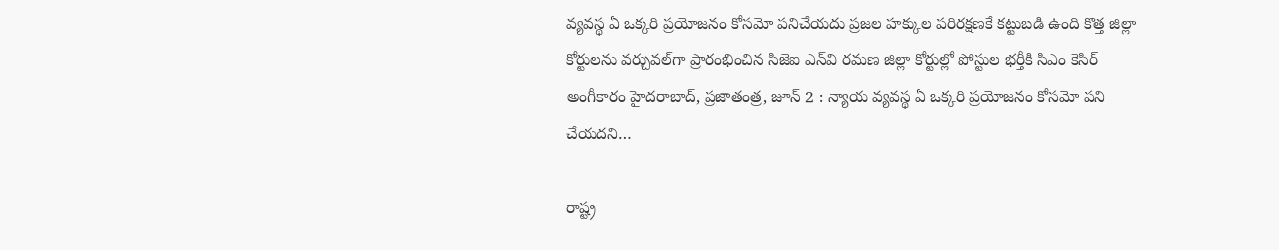వ్యవస్థ ఏ ఒక్కరి ప్రయోజనం కోసమో పనిచేయదు ప్రజల హక్కుల పరిరక్షణకే కట్టుబడి ఉంది కొత్త జిల్లా కోర్టులను వర్చువల్‌గా ప్రారంభించిన సిజెఐ ఎన్‌వి రమణ జిల్లా కోర్టుల్లో పోస్టుల భర్తీకి సిఎం కెసిర్‌ అం‌గీకారం హైదరాబాద్‌, ప్రజాతంత్ర, జూన్‌ 2 : న్యాయ వ్యవస్థ ఏ ఒక్కరి ప్రయోజనం కోసమో పని చేయదని…

రాష్ట్ర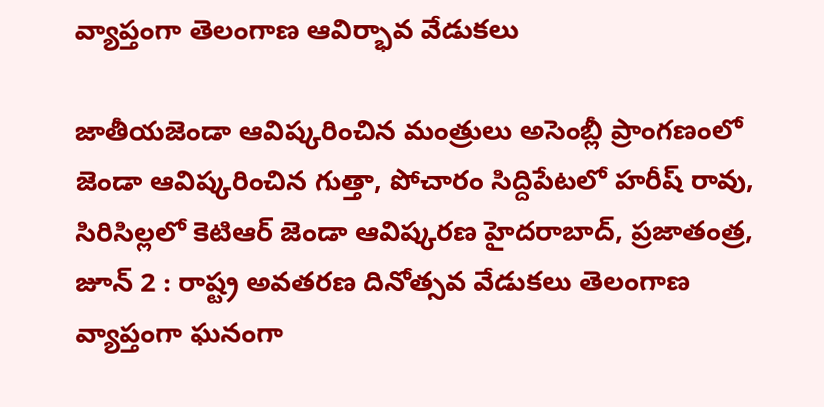వ్యాప్తంగా తెలంగాణ ఆవిర్భావ వేడుకలు

జాతీయజెండా ఆవిష్కరించిన మంత్రులు అసెంబ్లీ ప్రాంగణంలో జెండా ఆవిష్కరించిన గుత్తా, పోచారం సిద్దిపేటలో హరీష్‌ ‌రావు, సిరిసిల్లలో కెటిఆర్‌ ‌జెండా ఆవిష్కరణ హైదరాబాద్‌, ప్రజాతంత్ర, జూన్‌ 2 : రాష్ట్ర అవతరణ దినోత్సవ వేడుకలు తెలంగాణ వ్యాప్తంగా ఘనంగా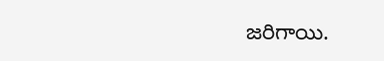జరిగాయి.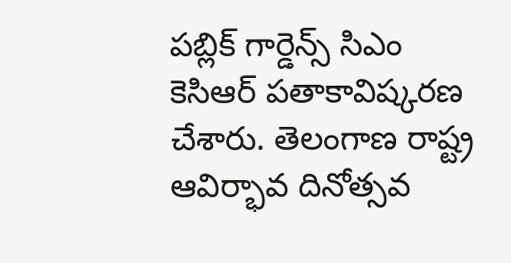పబ్లిక్‌ ‌గార్డెన్స్ ‌సిఎం కెసిఆర్‌ ‌పతాకావిష్కరణ చేశారు. తెలంగాణ రాష్ట్ర ఆవిర్భావ దినోత్సవ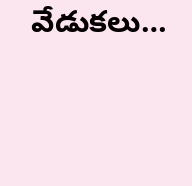వేడుకలు…